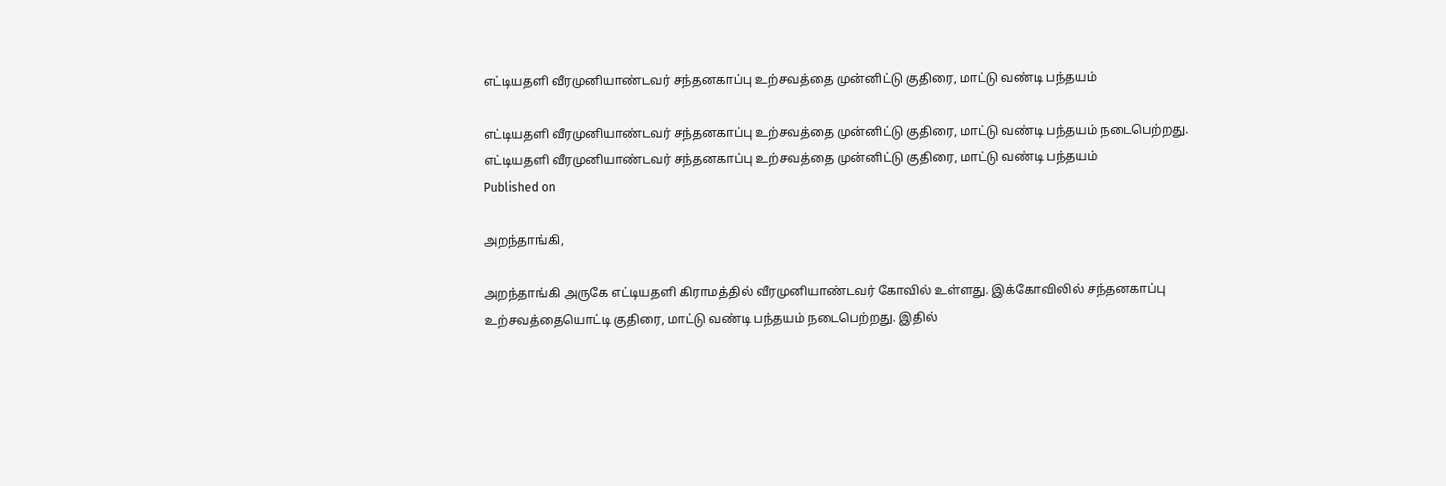எட்டியதளி வீரமுனியாண்டவர் சந்தனகாப்பு உற்சவத்தை முன்னிட்டு குதிரை, மாட்டு வண்டி பந்தயம்

எட்டியதளி வீரமுனியாண்டவர் சந்தனகாப்பு உற்சவத்தை முன்னிட்டு குதிரை, மாட்டு வண்டி பந்தயம் நடைபெற்றது.
எட்டியதளி வீரமுனியாண்டவர் சந்தனகாப்பு உற்சவத்தை முன்னிட்டு குதிரை, மாட்டு வண்டி பந்தயம்
Published on

அறந்தாங்கி,

அறந்தாங்கி அருகே எட்டியதளி கிராமத்தில் வீரமுனியாண்டவர் கோவில் உள்ளது. இக்கோவிலில் சந்தனகாப்பு உற்சவத்தையொட்டி குதிரை, மாட்டு வண்டி பந்தயம் நடைபெற்றது. இதில்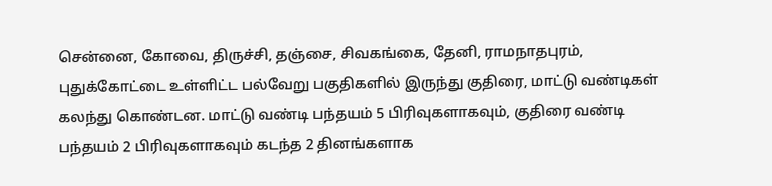சென்னை, கோவை, திருச்சி, தஞ்சை, சிவகங்கை, தேனி, ராமநாதபுரம், புதுக்கோட்டை உள்ளிட்ட பல்வேறு பகுதிகளில் இருந்து குதிரை, மாட்டு வண்டிகள் கலந்து கொண்டன. மாட்டு வண்டி பந்தயம் 5 பிரிவுகளாகவும், குதிரை வண்டி பந்தயம் 2 பிரிவுகளாகவும் கடந்த 2 தினங்களாக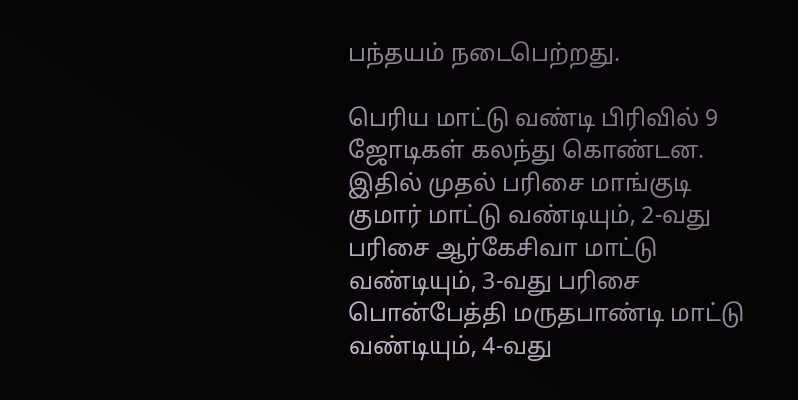பந்தயம் நடைபெற்றது.

பெரிய மாட்டு வண்டி பிரிவில் 9 ஜோடிகள் கலந்து கொண்டன. இதில் முதல் பரிசை மாங்குடி குமார் மாட்டு வண்டியும், 2-வது பரிசை ஆர்கேசிவா மாட்டு வண்டியும், 3-வது பரிசை பொன்பேத்தி மருதபாண்டி மாட்டு வண்டியும், 4-வது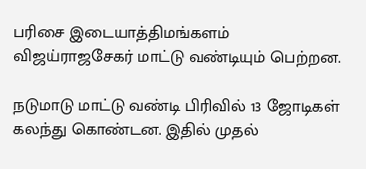பரிசை இடையாத்திமங்களம் விஜய்ராஜசேகர் மாட்டு வண்டியும் பெற்றன.

நடுமாடு மாட்டு வண்டி பிரிவில் 13 ஜோடிகள் கலந்து கொண்டன. இதில் முதல்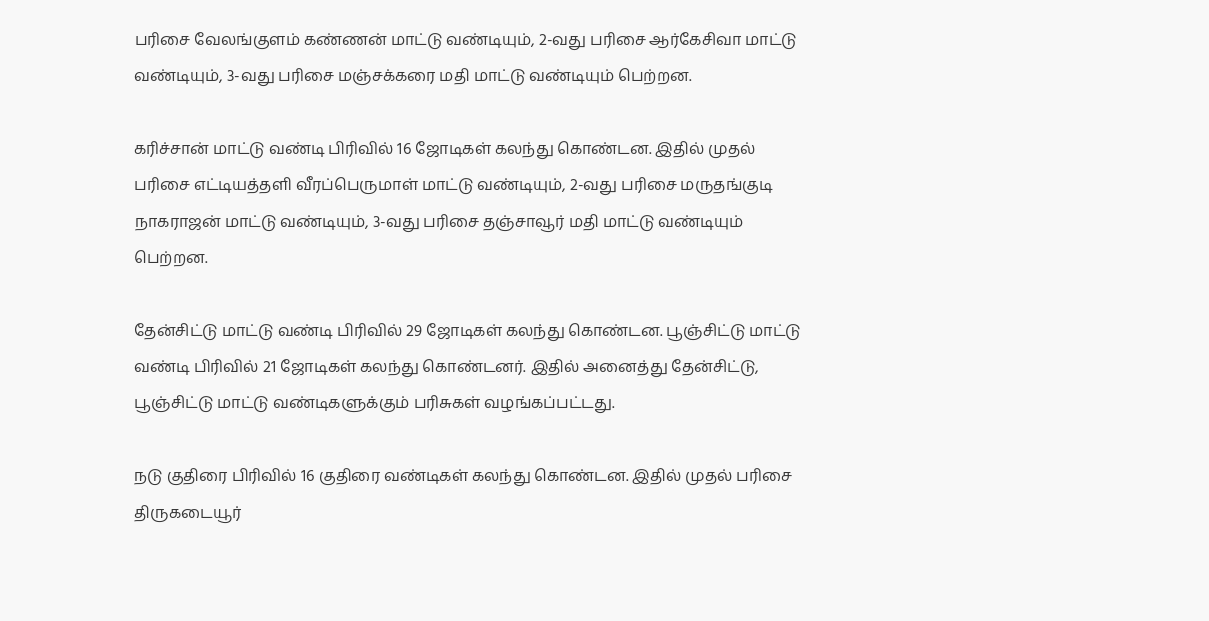பரிசை வேலங்குளம் கண்ணன் மாட்டு வண்டியும், 2-வது பரிசை ஆர்கேசிவா மாட்டு வண்டியும், 3-வது பரிசை மஞ்சக்கரை மதி மாட்டு வண்டியும் பெற்றன.

கரிச்சான் மாட்டு வண்டி பிரிவில் 16 ஜோடிகள் கலந்து கொண்டன. இதில் முதல் பரிசை எட்டியத்தளி வீரப்பெருமாள் மாட்டு வண்டியும், 2-வது பரிசை மருதங்குடி நாகராஜன் மாட்டு வண்டியும், 3-வது பரிசை தஞ்சாவூர் மதி மாட்டு வண்டியும் பெற்றன.

தேன்சிட்டு மாட்டு வண்டி பிரிவில் 29 ஜோடிகள் கலந்து கொண்டன. பூஞ்சிட்டு மாட்டு வண்டி பிரிவில் 21 ஜோடிகள் கலந்து கொண்டனர். இதில் அனைத்து தேன்சிட்டு, பூஞ்சிட்டு மாட்டு வண்டிகளுக்கும் பரிசுகள் வழங்கப்பட்டது.

நடு குதிரை பிரிவில் 16 குதிரை வண்டிகள் கலந்து கொண்டன. இதில் முதல் பரிசை திருகடையூர்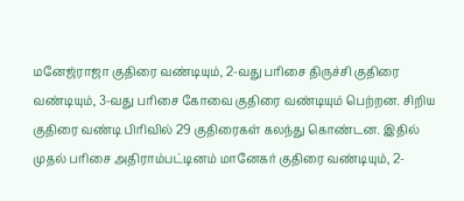மனேஜ்ராஜா குதிரை வண்டியும், 2-வது பரிசை திருச்சி குதிரை வண்டியும், 3-வது பரிசை கோவை குதிரை வண்டியும் பெற்றன. சிறிய குதிரை வண்டி பிரிவில் 29 குதிரைகள் கலந்து கொண்டன. இதில் முதல் பரிசை அதிராம்பட்டினம் மானேகர் குதிரை வண்டியும், 2-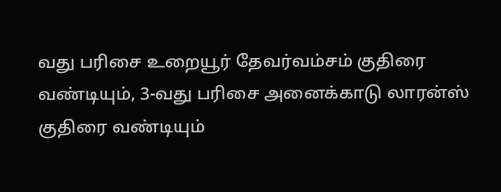வது பரிசை உறையூர் தேவர்வம்சம் குதிரை வண்டியும், 3-வது பரிசை அனைக்காடு லாரன்ஸ் குதிரை வண்டியும்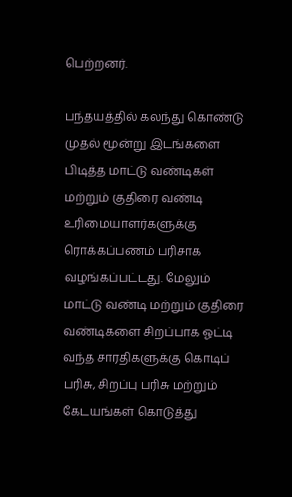பெற்றனர்.

பந்தயத்தில் கலந்து கொண்டு முதல் மூன்று இடங்களை பிடித்த மாட்டு வண்டிகள் மற்றும் குதிரை வண்டி உரிமையாளர்களுக்கு ரொக்கப்பணம் பரிசாக வழங்கப்பட்டது. மேலும் மாட்டு வண்டி மற்றும் குதிரை வண்டிகளை சிறப்பாக ஓட்டி வந்த சாரதிகளுக்கு கொடிப் பரிசு, சிறப்பு பரிசு மற்றும் கேடயங்கள் கொடுத்து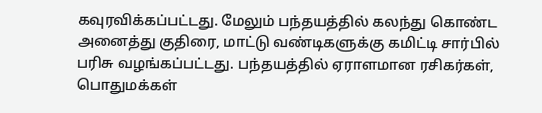கவுரவிக்கப்பட்டது. மேலும் பந்தயத்தில் கலந்து கொண்ட அனைத்து குதிரை, மாட்டு வண்டிகளுக்கு கமிட்டி சார்பில் பரிசு வழங்கப்பட்டது. பந்தயத்தில் ஏராளமான ரசிகர்கள், பொதுமக்கள்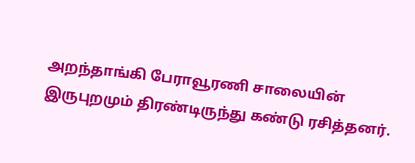அறந்தாங்கி பேராவூரணி சாலையின் இருபுறமும் திரண்டிருந்து கண்டு ரசித்தனர்.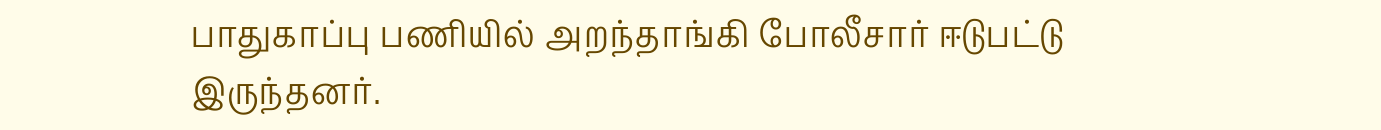பாதுகாப்பு பணியில் அறந்தாங்கி போலீசார் ஈடுபட்டு இருந்தனர்.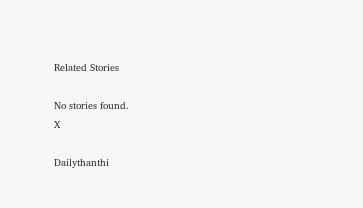Related Stories

No stories found.
X

Dailythanthi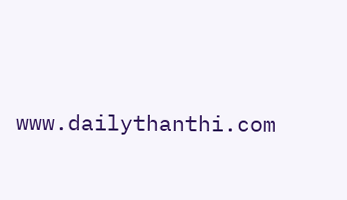www.dailythanthi.com